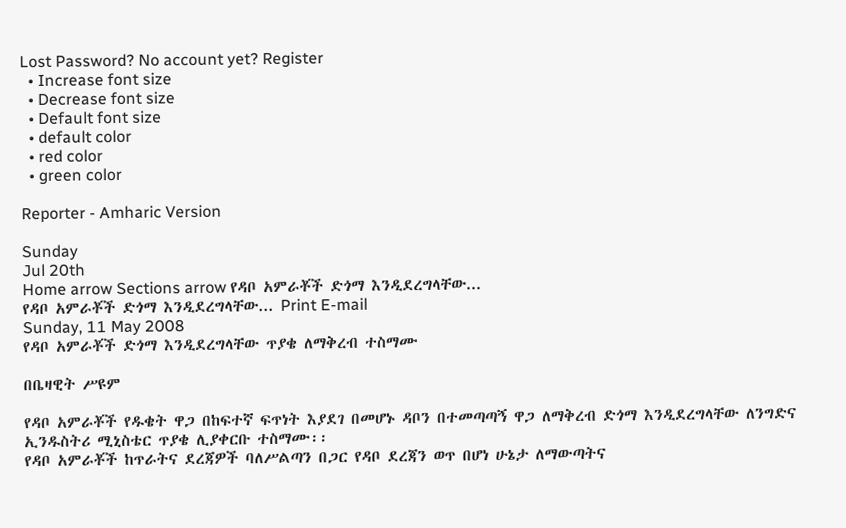Lost Password? No account yet? Register
  • Increase font size
  • Decrease font size
  • Default font size
  • default color
  • red color
  • green color

Reporter - Amharic Version

Sunday
Jul 20th
Home arrow Sections arrow የዳቦ አምራቾች ድጎማ እንዲደረግላቸው...
የዳቦ አምራቾች ድጎማ እንዲደረግላቸው... Print E-mail
Sunday, 11 May 2008
የዳቦ አምራቾች ድጎማ እንዲደረግላቸው ጥያቄ ለማቅረብ ተስማሙ

በቤዛዊት ሥዩም

የዳቦ አምራቾች የዱቄት ዋጋ በከፍተኛ ፍጥነት እያደገ በመሆኑ ዳቦን በተመጣጣኝ ዋጋ ለማቅረብ ድጎማ እንዲደረግላቸው ለንግድና ኢንዱስትሪ ሚኒስቴር ጥያቄ ሊያቀርቡ ተስማሙ፡፡
የዳቦ አምራቾች ከጥራትና ደረጃዎች ባለሥልጣን በጋር የዳቦ ደረጃን ወጥ በሆነ ሁኔታ ለማውጣትና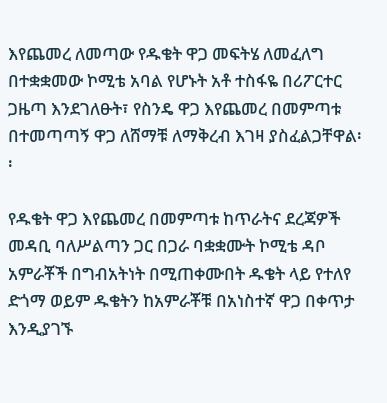እየጨመረ ለመጣው የዱቄት ዋጋ መፍትሄ ለመፈለግ በተቋቋመው ኮሚቴ አባል የሆኑት አቶ ተስፋዬ በሪፖርተር ጋዜጣ እንደገለፁት፣ የስንዴ ዋጋ እየጨመረ በመምጣቱ በተመጣጣኝ ዋጋ ለሸማቹ ለማቅረብ እገዛ ያስፈልጋቸዋል፡፡

የዱቄት ዋጋ እየጨመረ በመምጣቱ ከጥራትና ደረጃዎች መዳቢ ባለሥልጣን ጋር በጋራ ባቋቋሙት ኮሚቴ ዳቦ አምራቾች በግብአትነት በሚጠቀሙበት ዱቄት ላይ የተለየ ድጎማ ወይም ዱቄትን ከአምራቾቹ በአነስተኛ ዋጋ በቀጥታ እንዲያገኙ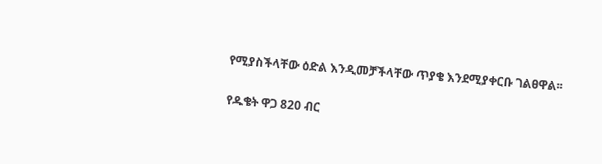የሚያስችላቸው ዕድል እንዲመቻችላቸው ጥያቄ እንደሚያቀርቡ ገልፀዋል፡፡

የዱቄት ዋጋ 820 ብር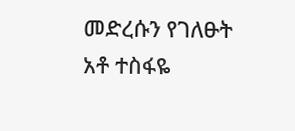መድረሱን የገለፁት አቶ ተስፋዬ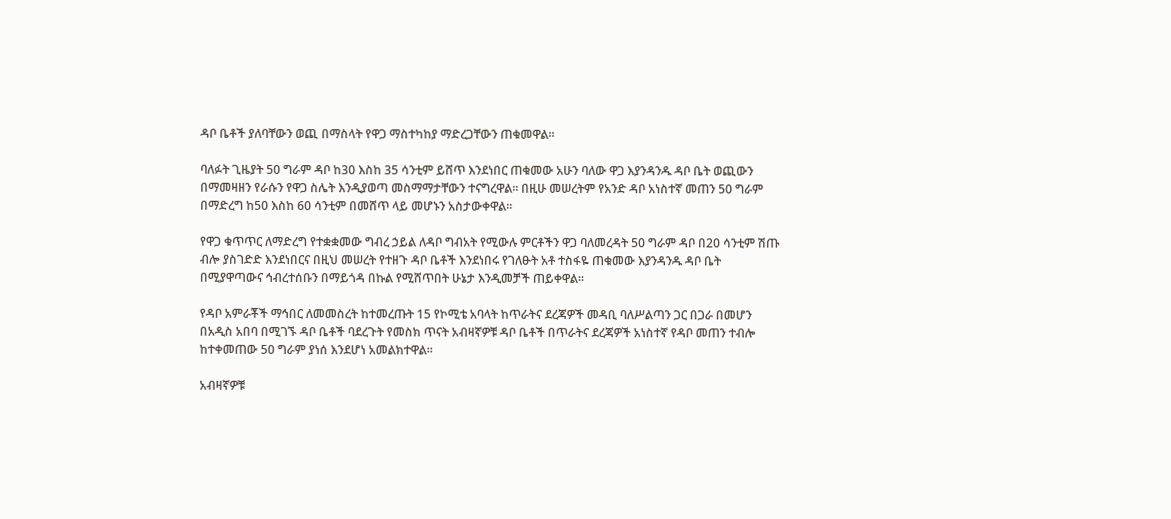ዳቦ ቤቶች ያለባቸውን ወጪ በማስላት የዋጋ ማስተካከያ ማድረጋቸውን ጠቁመዋል፡፡

ባለፉት ጊዜያት 50 ግራም ዳቦ ከ30 እስከ 35 ሳንቲም ይሸጥ እንደነበር ጠቁመው አሁን ባለው ዋጋ እያንዳንዱ ዳቦ ቤት ወጪውን በማመዛዘን የራሱን የዋጋ ስሌት እንዲያወጣ መስማማታቸውን ተናግረዋል፡፡ በዚሁ መሠረትም የአንድ ዳቦ አነስተኛ መጠን 50 ግራም በማድረግ ከ50 እስከ 60 ሳንቲም በመሸጥ ላይ መሆኑን አስታውቀዋል፡፡

የዋጋ ቁጥጥር ለማድረግ የተቋቋመው ግብረ ኃይል ለዳቦ ግብአት የሚውሉ ምርቶችን ዋጋ ባለመረዳት 50 ግራም ዳቦ በ20 ሳንቲም ሽጡ ብሎ ያስገድድ እንደነበርና በዚህ መሠረት የተዘጉ ዳቦ ቤቶች እንደነበሩ የገለፁት አቶ ተስፋዬ ጠቁመው እያንዳንዱ ዳቦ ቤት በሚያዋጣውና ኅብረተሰቡን በማይጎዳ በኩል የሚሸጥበት ሁኔታ እንዲመቻች ጠይቀዋል፡፡

የዳቦ አምራቾች ማኅበር ለመመስረት ከተመረጡት 15 የኮሚቴ አባላት ከጥራትና ደረጃዎች መዳቢ ባለሥልጣን ጋር በጋራ በመሆን በአዲስ አበባ በሚገኙ ዳቦ ቤቶች ባደረጉት የመስክ ጥናት አብዛኛዎቹ ዳቦ ቤቶች በጥራትና ደረጃዎች አነስተኛ የዳቦ መጠን ተብሎ ከተቀመጠው 50 ግራም ያነሰ እንደሆነ አመልክተዋል፡፡

አብዛኛዎቹ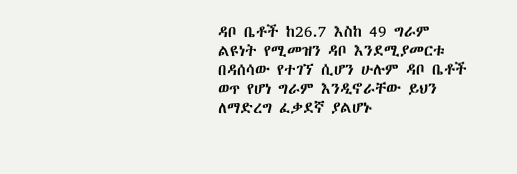ዳቦ ቤቶች ከ26.7 እስከ 49 ግራም ልዩነት የሚመዝን ዳቦ እንደሚያመርቱ በዳሰሳው የተገኘ ሲሆን ሁሉም ዳቦ ቤቶች ወጥ የሆነ ግራም እንዲኖራቸው ይህን ለማድረግ ፈቃደኛ ያልሆኑ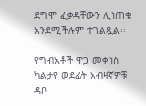ደግሞ ፈቃዳቸውን ሊነጠቁ አንደሚችሉም ተገልጿል፡፡

የግብአቶች ዋጋ መቀነስ ካልታየ ወደፊት አብዛኛዎቹ ዳቦ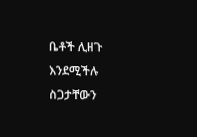ቤቶች ሊዘጉ እንደሚችሉ ስጋታቸውን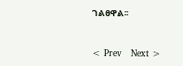ገልፀዋል፡፡


< Prev   Next >